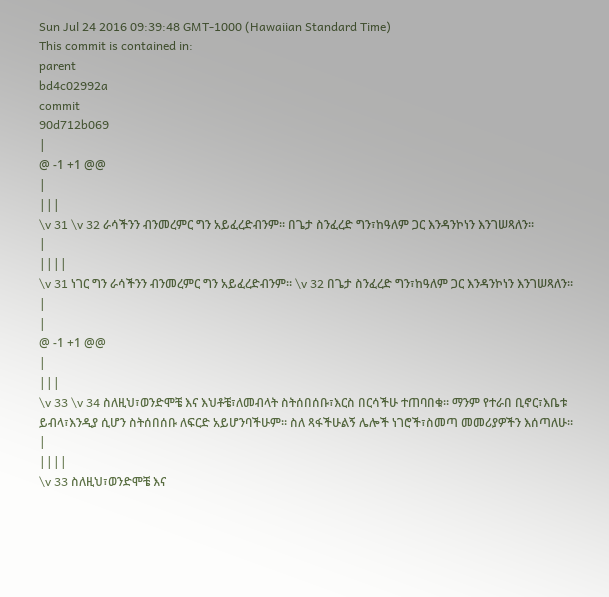Sun Jul 24 2016 09:39:48 GMT-1000 (Hawaiian Standard Time)
This commit is contained in:
parent
bd4c02992a
commit
90d712b069
|
@ -1 +1 @@
|
|||
\v 31 \v 32 ራሳችንን ብንመረምር ግን አይፈረድብንም። በጌታ ስንፈረድ ግን፣ከዓለም ጋር እንዳንኮነን እንገሠጻለን።
|
||||
\v 31 ነገር ግን ራሳችንን ብንመረምር ግን አይፈረድብንም። \v 32 በጌታ ስንፈረድ ግን፣ከዓለም ጋር እንዳንኮነን እንገሠጻለን።
|
|
@ -1 +1 @@
|
|||
\v 33 \v 34 ስለዚህ፣ወንድሞቼ እና እህቶቼ፣ለመብላት ስትሰበሰቡ፣እርስ በርሳችሁ ተጠባበቁ። ማንም የተራበ ቢኖር፣እቤቱ ይብላ፣እንዲያ ሲሆን ስትሰበሰቡ ለፍርድ አይሆንባችሁም። ስለ ጻፋችሁልኝ ሌሎች ነገሮች፣ስመጣ መመሪያዎችን እሰጣለሁ።
|
||||
\v 33 ስለዚህ፣ወንድሞቼ እና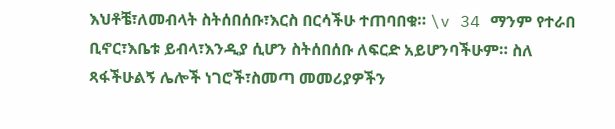እህቶቼ፣ለመብላት ስትሰበሰቡ፣እርስ በርሳችሁ ተጠባበቁ። \v 34 ማንም የተራበ ቢኖር፣እቤቱ ይብላ፣እንዲያ ሲሆን ስትሰበሰቡ ለፍርድ አይሆንባችሁም። ስለ ጻፋችሁልኝ ሌሎች ነገሮች፣ስመጣ መመሪያዎችን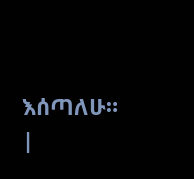እሰጣለሁ።
|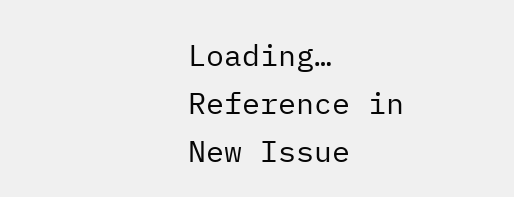Loading…
Reference in New Issue